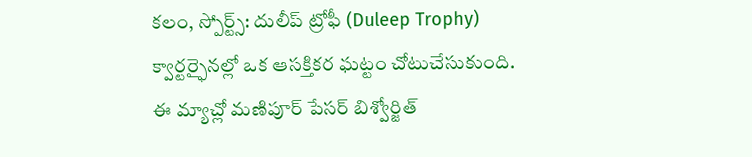కలం, స్పోర్ట్స్: దులీప్ ట్రోఫీ (Duleep Trophy) క్వార్టర్ఫైనల్లో ఒక ఆసక్తికర ఘట్టం చోటుచేసుకుంది. ఈ మ్యాచ్లో మణిపూర్ పేసర్ బిశ్వోర్జిత్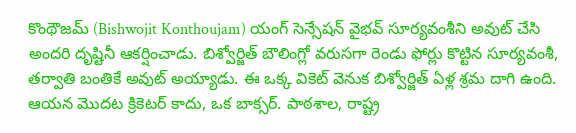కొంథౌజమ్ (Bishwojit Konthoujam) యంగ్ సెన్సేషన్ వైభవ్ సూర్యవంశీని అవుట్ చేసి అందరి దృష్టినీ ఆకర్షించాడు. బిశ్వోర్జిత్ బౌలింగ్లో వరుసగా రెండు ఫోర్లు కొట్టిన సూర్యవంశీ, తర్వాతి బంతికే అవుట్ అయ్యాడు. ఈ ఒక్క వికెట్ వెనుక బిశ్వోర్జిత్ ఏళ్ల శ్రమ దాగి ఉంది. ఆయన మొదట క్రికెటర్ కాదు, ఒక బాక్సర్. పాఠశాల, రాష్ట్ర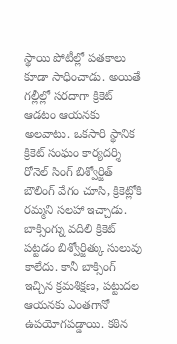స్థాయి పోటీల్లో పతకాలు కూడా సాధించాడు. అయితే గల్లీల్లో సరదాగా క్రికెట్ ఆడటం ఆయనకు అలవాటు. ఒకసారి స్థానిక క్రికెట్ సంఘం కార్యదర్శి రోనెల్ సింగ్ బిశ్వోర్జిత్ బౌలింగ్ వేగం చూసి, క్రికెట్లోకి రమ్మని సలహా ఇచ్చాడు.
బాక్సింగ్ను వదిలి క్రికెట్ పట్టడం బిశ్వోర్జిత్కు సులువు కాలేదు. కానీ బాక్సింగ్ ఇచ్చిన క్రమశిక్షణ, పట్టుదల ఆయనకు ఎంతగానో ఉపయోగపడ్డాయి. కఠిన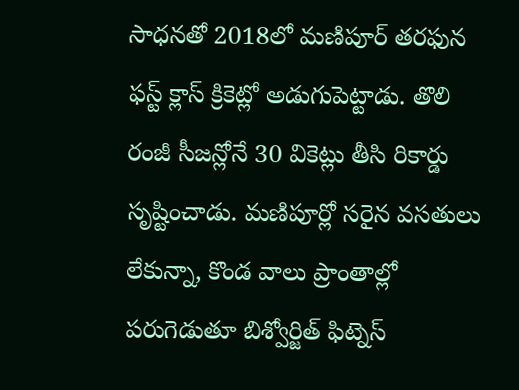సాధనతో 2018లో మణిపూర్ తరఫున ఫస్ట్ క్లాస్ క్రికెట్లో అడుగుపెట్టాడు. తొలి రంజీ సీజన్లోనే 30 వికెట్లు తీసి రికార్డు సృష్టించాడు. మణిపూర్లో సరైన వసతులు లేకున్నా, కొండ వాలు ప్రాంతాల్లో పరుగెడుతూ బిశ్వోర్జిత్ ఫిట్నెస్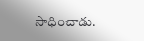సాధించాడు.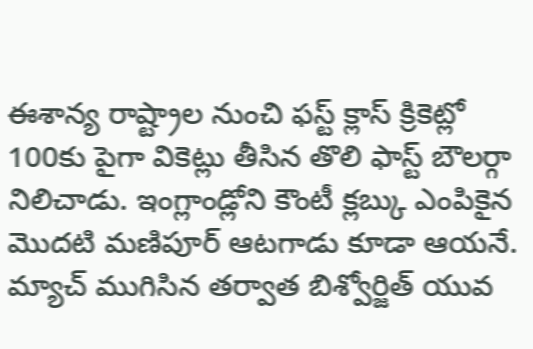ఈశాన్య రాష్ట్రాల నుంచి ఫస్ట్ క్లాస్ క్రికెట్లో 100కు పైగా వికెట్లు తీసిన తొలి ఫాస్ట్ బౌలర్గా నిలిచాడు. ఇంగ్లాండ్లోని కౌంటీ క్లబ్కు ఎంపికైన మొదటి మణిపూర్ ఆటగాడు కూడా ఆయనే. మ్యాచ్ ముగిసిన తర్వాత బిశ్వోర్జిత్ యువ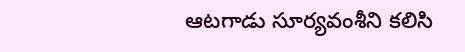ఆటగాడు సూర్యవంశీని కలిసి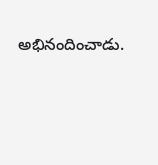అభినందించాడు.